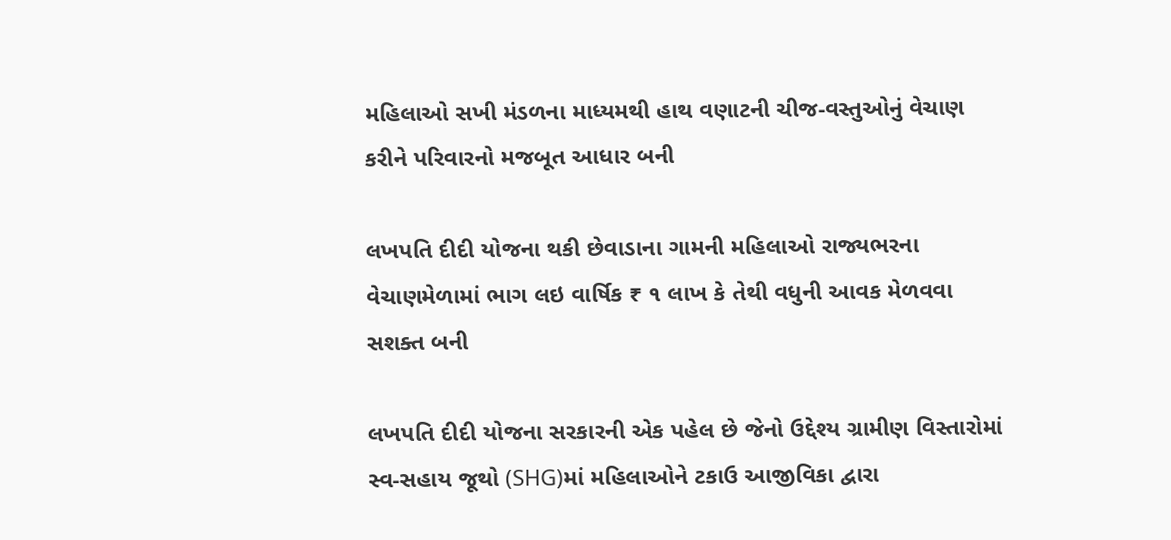મહિલાઓ સખી મંડળના માધ્યમથી હાથ વણાટની ચીજ-વસ્તુઓનું વેચાણ કરીને પરિવારનો મજબૂત આધાર બની

લખપતિ દીદી યોજના થકી છેવાડાના ગામની મહિલાઓ રાજ્યભરના વેચાણમેળામાં ભાગ લઇ વાર્ષિક ₹ ૧ લાખ કે તેથી વધુની આવક મેળવવા સશક્ત બની

લખપતિ દીદી યોજના સરકારની એક પહેલ છે જેનો ઉદ્દેશ્ય ગ્રામીણ વિસ્તારોમાં સ્વ-સહાય જૂથો (SHG)માં મહિલાઓને ટકાઉ આજીવિકા દ્વારા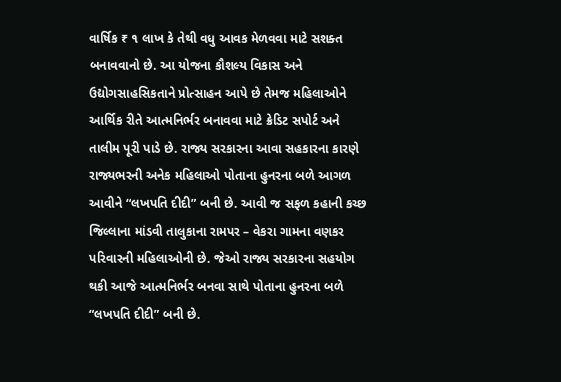વાર્ષિક ₹ ૧ લાખ કે તેથી વધુ આવક મેળવવા માટે સશક્ત બનાવવાનો છે. આ યોજના કૌશલ્ય વિકાસ અને ઉદ્યોગસાહસિકતાને પ્રોત્સાહન આપે છે તેમજ મહિલાઓને આર્થિક રીતે આત્મનિર્ભર બનાવવા માટે ક્રેડિટ સપોર્ટ અને તાલીમ પૂરી પાડે છે. રાજ્ય સરકારના આવા સહકારના કારણે રાજ્યભરની અનેક મહિલાઓ પોતાના હુનરના બળે આગળ આવીને “લખપતિ દીદી” બની છે. આવી જ સફળ કહાની કચ્છ જિલ્લાના માંડવી તાલુકાના રામપર – વેકરા ગામના વણકર પરિવારની મહિલાઓની છે. જેઓ રાજ્ય સરકારના સહયોગ થકી આજે આત્મનિર્ભર બનવા સાથે પોતાના હુનરના બળે “લખપતિ દીદી” બની છે.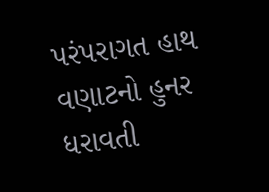પરંપરાગત હાથ વણાટનો હુનર ધરાવતી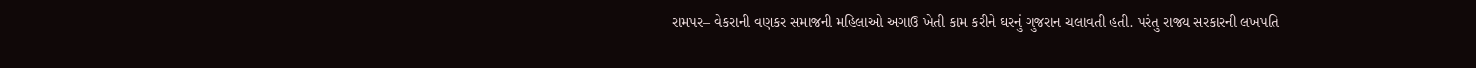રામપર– વેકરાની વણકર સમાજની મહિલાઓ અગાઉ ખેતી કામ કરીને ઘરનું ગુજરાન ચલાવતી હતી. પરંતુ રાજ્ય સરકારની લખપતિ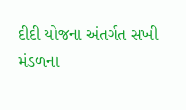દીદી યોજના અંતર્ગત સખી મંડળના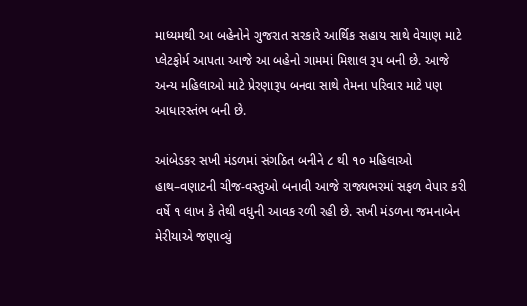માધ્યમથી આ બહેનોને ગુજરાત સરકારે આર્થિક સહાય સાથે વેચાણ માટે પ્લેટફોર્મ આપતા આજે આ બહેનો ગામમાં મિશાલ રૂપ બની છે. આજે અન્ય મહિલાઓ માટે પ્રેરણારૂપ બનવા સાથે તેમના પરિવાર માટે પણ આધારસ્તંભ બની છે.

આંબેડકર સખી મંડળમાં સંગઠિત બનીને ૮ થી ૧૦ મહિલાઓ હાથ–વણાટની ચીજ-વસ્તુઓ બનાવી આજે રાજ્યભરમાં સફળ વેપાર કરી વર્ષે ૧ લાખ કે તેથી વધુની આવક રળી રહી છે. સખી મંડળના જમનાબેન મેરીયાએ જણાવ્યું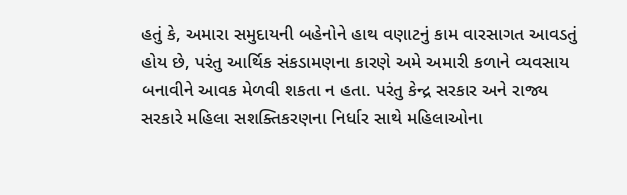હતું કે, અમારા સમુદાયની બહેનોને હાથ વણાટનું કામ વારસાગત આવડતું હોય છે, પરંતુ આર્થિક સંકડામણના કારણે અમે અમારી કળાને વ્યવસાય બનાવીને આવક મેળવી શકતા ન હતા. પરંતુ કેન્દ્ર સરકાર અને રાજ્ય સરકારે મહિલા સશક્તિકરણના નિર્ધાર સાથે મહિલાઓના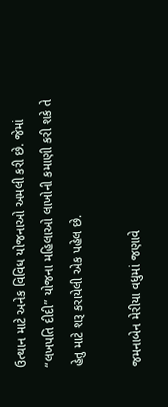ઉત્થાન માટે અનેક વિવિધ યોજનાઓ અમલી કરી છે. જેમાં “લખપતિ દીદી” યોજના મહિલાઓ લાખોની કમાણી કરી શકે તે હેતુ માટે શરૂ કરાયેલી એક પહેલ છે.

જમનાબેન મેરીયા વધુમાં જણાવે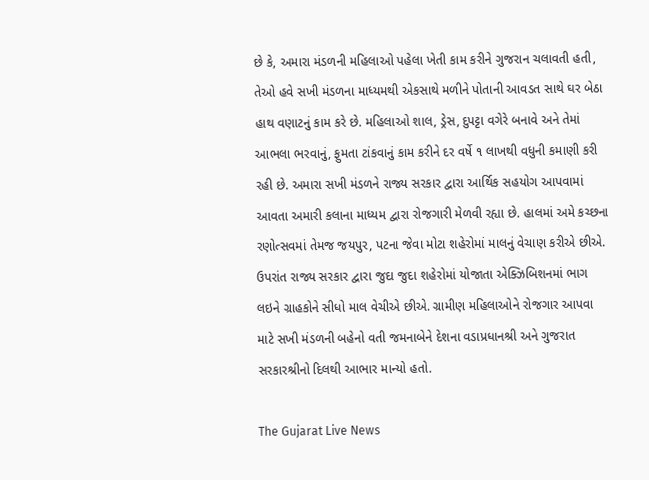છે કે, અમારા મંડળની મહિલાઓ પહેલા ખેતી કામ કરીને ગુજરાન ચલાવતી હતી, તેઓ હવે સખી મંડળના માધ્યમથી એકસાથે મળીને પોતાની આવડત સાથે ઘર બેઠા હાથ વણાટનું કામ કરે છે. મહિલાઓ શાલ, ડ્રેસ, દુપટ્ટા વગેરે બનાવે અને તેમાં આભલા ભરવાનું, ફુમતા ટાંકવાનું કામ કરીને દર વર્ષે ૧ લાખથી વધુની કમાણી કરી રહી છે. અમારા સખી મંડળને રાજ્ય સરકાર દ્વારા આર્થિક સહયોગ આપવામાં આવતા અમારી કલાના માધ્યમ દ્વારા રોજગારી મેળવી રહ્યા છે. હાલમાં અમે કચ્છના રણોત્સવમાં તેમજ જયપુર, પટના જેવા મોટા શહેરોમાં માલનું વેચાણ કરીએ છીએ. ઉપરાંત રાજ્ય સરકાર દ્વારા જુદા જુદા શહેરોમાં યોજાતા એક્ઝિબિશનમાં ભાગ લઇને ગ્રાહકોને સીધો માલ વેચીએ છીએ. ગ્રામીણ મહિલાઓને રોજગાર આપવા માટે સખી મંડળની બહેનો વતી જમનાબેને દેશના વડાપ્રધાનશ્રી અને ગુજરાત સરકારશ્રીનો દિલથી આભાર માન્યો હતો.

The Gujarat Live News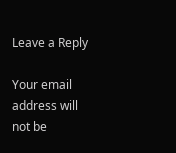Leave a Reply

Your email address will not be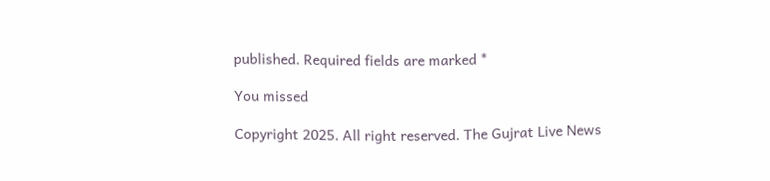published. Required fields are marked *

You missed

Copyright 2025. All right reserved. The Gujrat Live News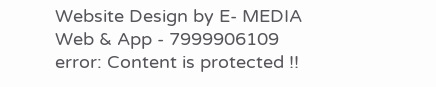Website Design by E- MEDIA Web & App - 7999906109
error: Content is protected !!